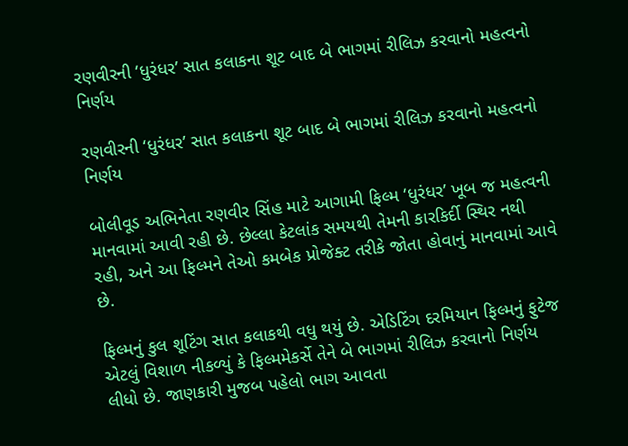રણવીરની ‘ધુરંધર’ સાત કલાકના શૂટ બાદ બે ભાગમાં રીલિઝ કરવાનો મહત્વનો નિર્ણય

રણવીરની ‘ધુરંધર’ સાત કલાકના શૂટ બાદ બે ભાગમાં રીલિઝ કરવાનો મહત્વનો નિર્ણય

બોલીવૂડ અભિનેતા રણવીર સિંહ માટે આગામી ફિલ્મ ‘ધુરંધર’ ખૂબ જ મહત્વની માનવામાં આવી રહી છે. છેલ્લા કેટલાંક સમયથી તેમની કારકિર્દી સ્થિર નથી રહી, અને આ ફિલ્મને તેઓ કમબેક પ્રોજેક્ટ તરીકે જોતા હોવાનું માનવામાં આવે છે.

ફિલ્મનું કુલ શૂટિંગ સાત કલાકથી વધુ થયું છે. એડિટિંગ દરમિયાન ફિલ્મનું ફુટેજ એટલું વિશાળ નીકળ્યું કે ફિલ્મમેકર્સે તેને બે ભાગમાં રીલિઝ કરવાનો નિર્ણય લીધો છે. જાણકારી મુજબ પહેલો ભાગ આવતા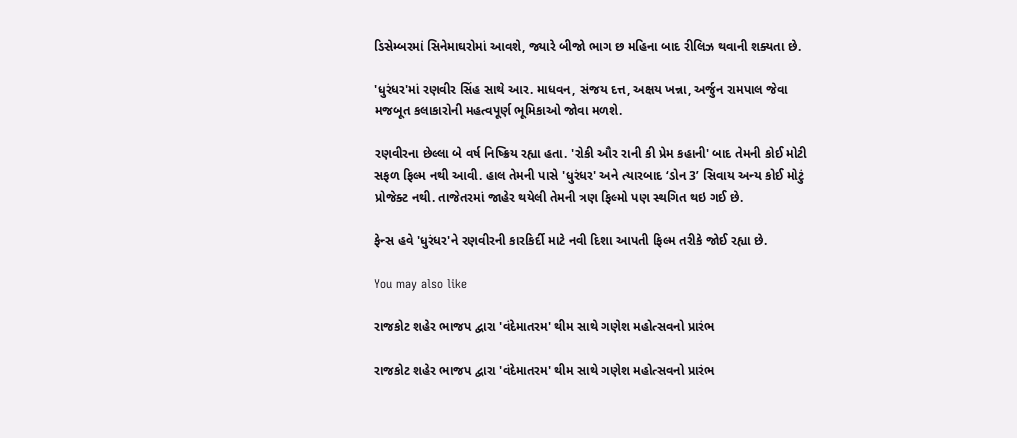ડિસેમ્બરમાં સિનેમાઘરોમાં આવશે, જ્યારે બીજો ભાગ છ મહિના બાદ રીલિઝ થવાની શક્યતા છે.

'ધુરંધર'માં રણવીર સિંહ સાથે આર. માધવન, સંજય દત્ત, અક્ષય ખન્ના, અર્જુન રામપાલ જેવા મજબૂત કલાકારોની મહત્વપૂર્ણ ભૂમિકાઓ જોવા મળશે.

રણવીરના છેલ્લા બે વર્ષ નિષ્ક્રિય રહ્યા હતા. 'રોકી ઔર રાની કી પ્રેમ કહાની' બાદ તેમની કોઈ મોટી સફળ ફિલ્મ નથી આવી. હાલ તેમની પાસે 'ધુરંધર' અને ત્યારબાદ ‘ડોન 3’ સિવાય અન્ય કોઈ મોટું પ્રોજેક્ટ નથી. તાજેતરમાં જાહેર થયેલી તેમની ત્રણ ફિલ્મો પણ સ્થગિત થઇ ગઈ છે.

ફેન્સ હવે 'ધુરંધર'ને રણવીરની કારકિર્દી માટે નવી દિશા આપતી ફિલ્મ તરીકે જોઈ રહ્યા છે.

You may also like

રાજકોટ શહેર ભાજપ દ્વારા 'વંદેમાતરમ' થીમ સાથે ગણેશ મહોત્સવનો પ્રારંભ

રાજકોટ શહેર ભાજપ દ્વારા 'વંદેમાતરમ' થીમ સાથે ગણેશ મહોત્સવનો પ્રારંભ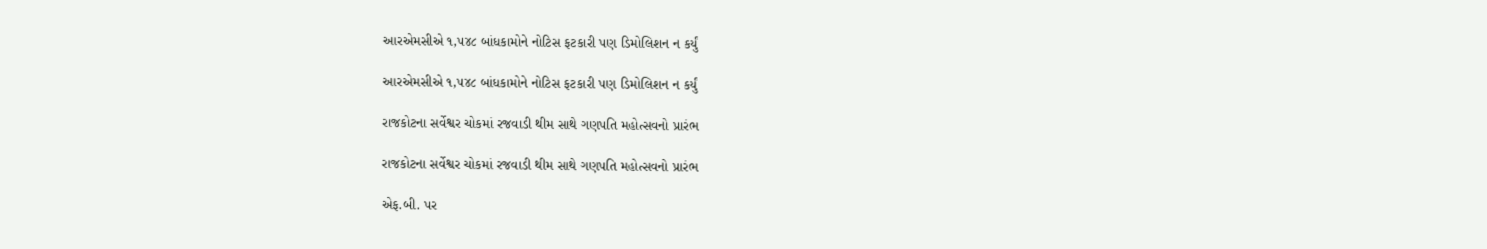આરએમસીએ ૧,૫૪૮ બાંધકામોને નોટિસ ફટકારી પણ ડિમોલિશન ન કર્યું

આરએમસીએ ૧,૫૪૮ બાંધકામોને નોટિસ ફટકારી પણ ડિમોલિશન ન કર્યું

રાજકોટના સર્વેશ્વર ચોકમાં રજવાડી થીમ સાથે ગણપતિ મહોત્સવનો પ્રારંભ

રાજકોટના સર્વેશ્વર ચોકમાં રજવાડી થીમ સાથે ગણપતિ મહોત્સવનો પ્રારંભ

એફ.બી. પર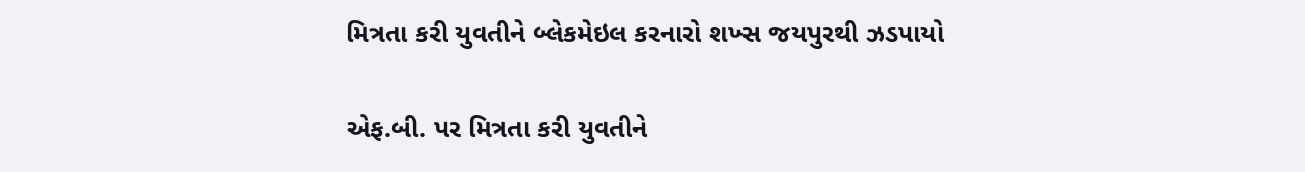મિત્રતા કરી યુવતીને બ્લેકમેઇલ કરનારો શખ્સ જયપુરથી ઝડપાયો

એફ.બી. પર મિત્રતા કરી યુવતીને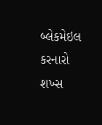બ્લેકમેઇલ કરનારો શખ્સ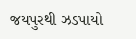જયપુરથી ઝડપાયો